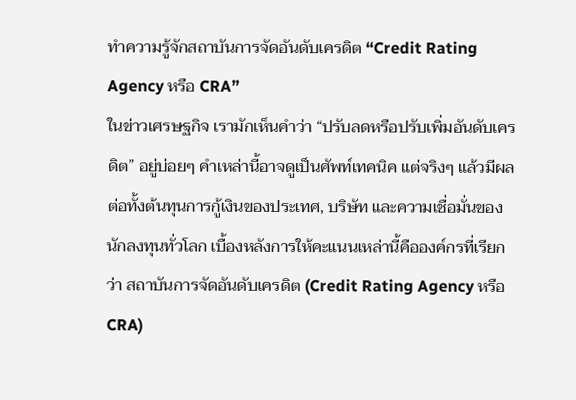ทำความรู้จักสถาบันการจัดอันดับเครดิต “Credit Rating Agency หรือ CRA”
ในข่าวเศรษฐกิจ เรามักเห็นคำว่า “ปรับลดหรือปรับเพิ่มอันดับเครดิต” อยู่บ่อยๆ คำเหล่านี้อาจดูเป็นศัพท์เทคนิค แต่จริงๆ แล้วมีผลต่อทั้งต้นทุนการกู้เงินของประเทศ, บริษัท และความเชื่อมั่นของนักลงทุนทั่วโลก เบื้องหลังการให้คะแนนเหล่านี้คือองค์กรที่เรียกว่า สถาบันการจัดอันดับเครดิต (Credit Rating Agency หรือ CRA)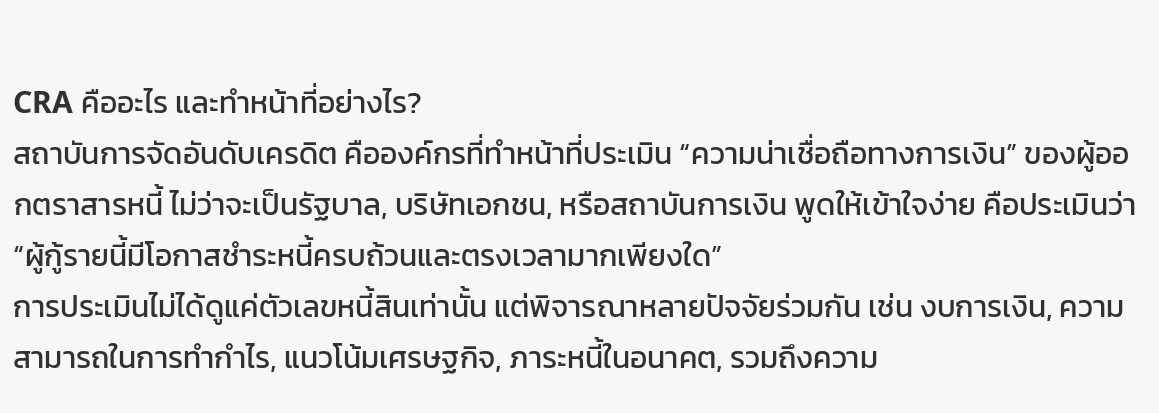CRA คืออะไร และทำหน้าที่อย่างไร?
สถาบันการจัดอันดับเครดิต คือองค์กรที่ทำหน้าที่ประเมิน “ความน่าเชื่อถือทางการเงิน” ของผู้ออกตราสารหนี้ ไม่ว่าจะเป็นรัฐบาล, บริษัทเอกชน, หรือสถาบันการเงิน พูดให้เข้าใจง่าย คือประเมินว่า “ผู้กู้รายนี้มีโอกาสชำระหนี้ครบถ้วนและตรงเวลามากเพียงใด”
การประเมินไม่ได้ดูแค่ตัวเลขหนี้สินเท่านั้น แต่พิจารณาหลายปัจจัยร่วมกัน เช่น งบการเงิน, ความสามารถในการทำกำไร, แนวโน้มเศรษฐกิจ, ภาระหนี้ในอนาคต, รวมถึงความ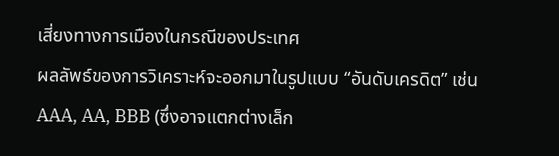เสี่ยงทางการเมืองในกรณีของประเทศ
ผลลัพธ์ของการวิเคราะห์จะออกมาในรูปแบบ “อันดับเครดิต” เช่น AAA, AA, BBB (ซึ่งอาจแตกต่างเล็ก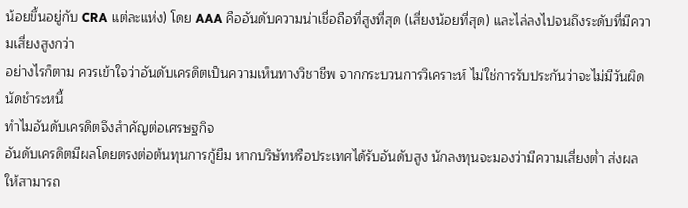น้อยขึ้นอยู่กับ CRA แต่ละแห่ง) โดย AAA คืออันดับความน่าเชื่อถือที่สูงที่สุด (เสี่ยงน้อยที่สุด) และไล่ลงไปจนถึงระดับที่มีความเสี่ยงสูงกว่า
อย่างไรก็ตาม ควรเข้าใจว่าอันดับเครดิตเป็นความเห็นทางวิชาชีพ จากกระบวนการวิเคราะห์ ไม่ใช่การรับประกันว่าจะไม่มีวันผิดนัดชำระหนี้
ทำไมอันดับเครดิตจึงสำคัญต่อเศรษฐกิจ
อันดับเครดิตมีผลโดยตรงต่อต้นทุนการกู้ยืม หากบริษัทหรือประเทศได้รับอันดับสูง นักลงทุนจะมองว่ามีความเสี่ยงต่ำ ส่งผลให้สามารถ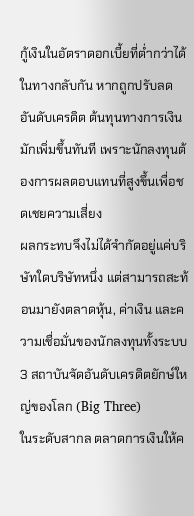กู้เงินในอัตราดอกเบี้ยที่ต่ำกว่าได้
ในทางกลับกัน หากถูกปรับลดอันดับเครดิต ต้นทุนทางการเงินมักเพิ่มขึ้นทันที เพราะนักลงทุนต้องการผลตอบแทนที่สูงขึ้นเพื่อชดเชยความเสี่ยง
ผลกระทบจึงไม่ได้จำกัดอยู่แค่บริษัทใดบริษัทหนึ่ง แต่สามารถสะท้อนมายังตลาดหุ้น, ค่าเงิน และความเชื่อมั่นของนักลงทุนทั้งระบบ
3 สถาบันจัดอันดับเครดิตยักษ์ใหญ่ของโลก (Big Three)
ในระดับสากล ตลาดการเงินให้ค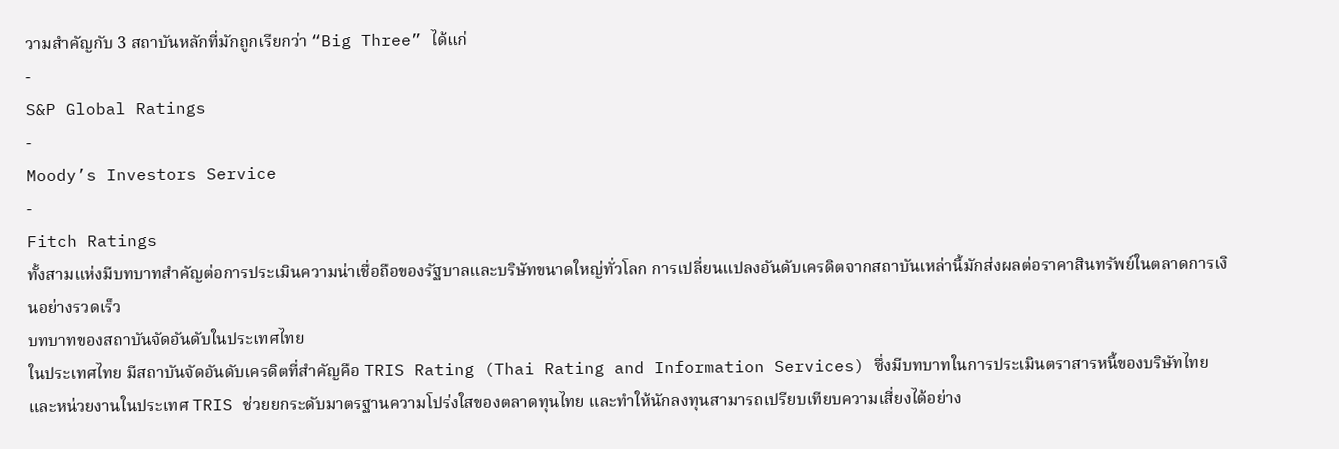วามสำคัญกับ 3 สถาบันหลักที่มักถูกเรียกว่า “Big Three” ได้แก่
-
S&P Global Ratings
-
Moody’s Investors Service
-
Fitch Ratings
ทั้งสามแห่งมีบทบาทสำคัญต่อการประเมินความน่าเชื่อถือของรัฐบาลและบริษัทขนาดใหญ่ทั่วโลก การเปลี่ยนแปลงอันดับเครดิตจากสถาบันเหล่านี้มักส่งผลต่อราคาสินทรัพย์ในตลาดการเงินอย่างรวดเร็ว
บทบาทของสถาบันจัดอันดับในประเทศไทย
ในประเทศไทย มีสถาบันจัดอันดับเครดิตที่สำคัญคือ TRIS Rating (Thai Rating and Information Services) ซึ่งมีบทบาทในการประเมินตราสารหนี้ของบริษัทไทยและหน่วยงานในประเทศ TRIS ช่วยยกระดับมาตรฐานความโปร่งใสของตลาดทุนไทย และทำให้นักลงทุนสามารถเปรียบเทียบความเสี่ยงได้อย่าง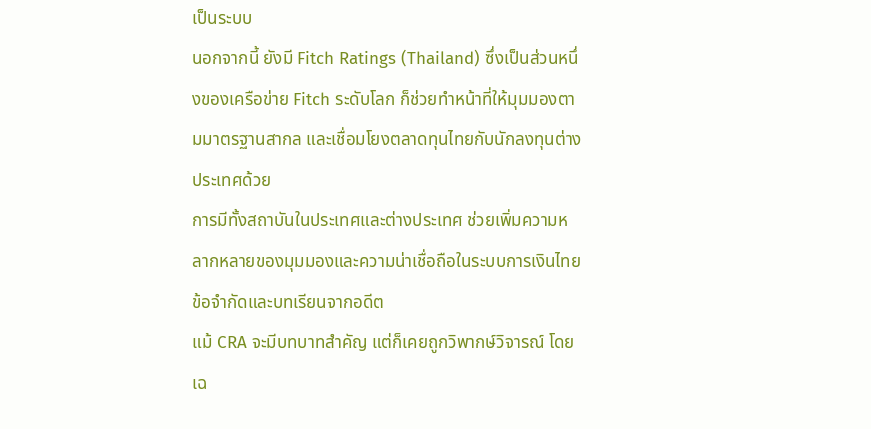เป็นระบบ
นอกจากนี้ ยังมี Fitch Ratings (Thailand) ซึ่งเป็นส่วนหนึ่งของเครือข่าย Fitch ระดับโลก ก็ช่วยทำหน้าที่ให้มุมมองตามมาตรฐานสากล และเชื่อมโยงตลาดทุนไทยกับนักลงทุนต่างประเทศด้วย
การมีทั้งสถาบันในประเทศและต่างประเทศ ช่วยเพิ่มความหลากหลายของมุมมองและความน่าเชื่อถือในระบบการเงินไทย
ข้อจำกัดและบทเรียนจากอดีต
แม้ CRA จะมีบทบาทสำคัญ แต่ก็เคยถูกวิพากษ์วิจารณ์ โดยเฉ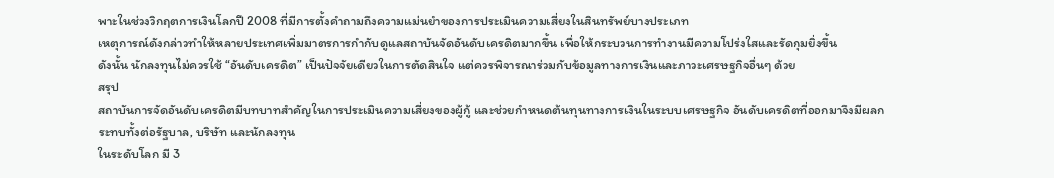พาะในช่วงวิกฤตการเงินโลกปี 2008 ที่มีการตั้งคำถามถึงความแม่นยำของการประเมินความเสี่ยงในสินทรัพย์บางประเภท
เหตุการณ์ดังกล่าวทำให้หลายประเทศเพิ่มมาตรการกำกับดูแลสถาบันจัดอันดับเครดิตมากขึ้น เพื่อให้กระบวนการทำงานมีความโปร่งใสและรัดกุมยิ่งขึ้น
ดังนั้น นักลงทุนไม่ควรใช้ “อันดับเครดิต” เป็นปัจจัยเดียวในการตัดสินใจ แต่ควรพิจารณาร่วมกับข้อมูลทางการเงินและภาวะเศรษฐกิจอื่นๆ ด้วย
สรุป
สถาบันการจัดอันดับเครดิตมีบทบาทสำคัญในการประเมินความเสี่ยงของผู้กู้ และช่วยกำหนดต้นทุนทางการเงินในระบบเศรษฐกิจ อันดับเครดิตที่ออกมาจึงมีผลกระทบทั้งต่อรัฐบาล, บริษัท และนักลงทุน
ในระดับโลก มี 3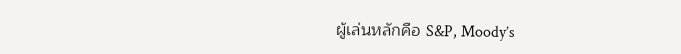ผู้เล่นหลักคือ S&P, Moody’s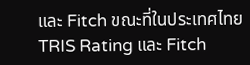และ Fitch ขณะที่ในประเทศไทย TRIS Rating และ Fitch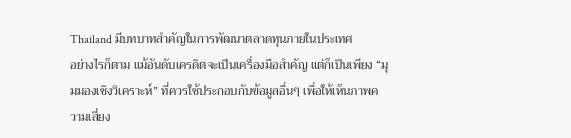Thailand มีบทบาทสำคัญในการพัฒนาตลาดทุนภายในประเทศ
อย่างไรก็ตาม แม้อันดับเครดิตจะเป็นเครื่องมือสำคัญ แต่ก็เป็นเพียง “มุมมองเชิงวิเคราะห์” ที่ควรใช้ประกอบกับข้อมูลอื่นๆ เพื่อให้เห็นภาพความเสี่ยง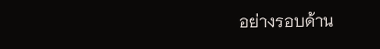อย่างรอบด้าน